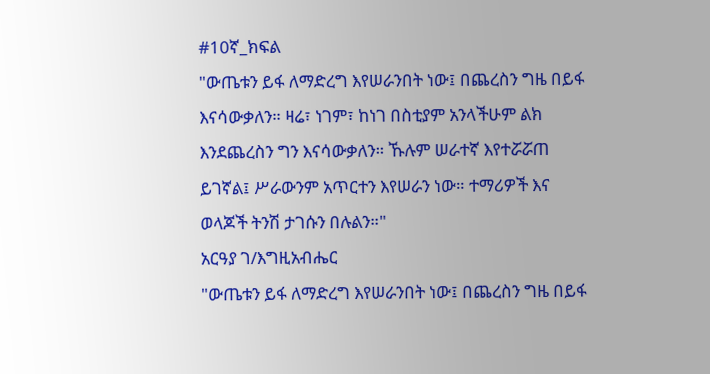#10ኛ_ክፍል
"ውጤቱን ይፋ ለማድረግ እየሠራንበት ነው፤ በጨረስን ግዜ በይፋ እናሳውቃለን። ዛሬ፣ ነገም፣ ከነገ በስቲያም አንላችሁም ልክ እንደጨረስን ግን እናሳውቃለን። ኹሉም ሠራተኛ እየተሯሯጠ ይገኛል፤ ሥራውንም አጥርተን እየሠራን ነው። ተማሪዎች እና ወላጆች ትንሽ ታገሱን በሉልን።"
አርዓያ ገ/እግዚአብሔር
"ውጤቱን ይፋ ለማድረግ እየሠራንበት ነው፤ በጨረስን ግዜ በይፋ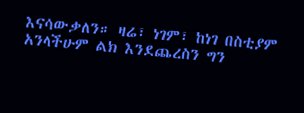እናሳውቃለን። ዛሬ፣ ነገም፣ ከነገ በስቲያም አንላችሁም ልክ እንደጨረስን ግን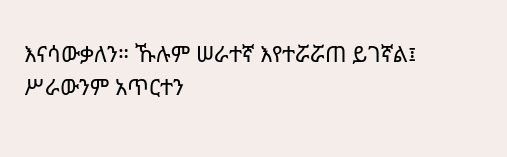እናሳውቃለን። ኹሉም ሠራተኛ እየተሯሯጠ ይገኛል፤ ሥራውንም አጥርተን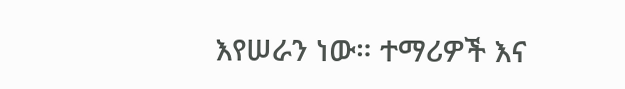እየሠራን ነው። ተማሪዎች እና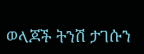ወላጆች ትንሽ ታገሱን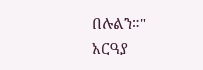በሉልን።"
አርዓያ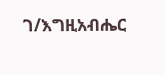ገ/እግዚአብሔር